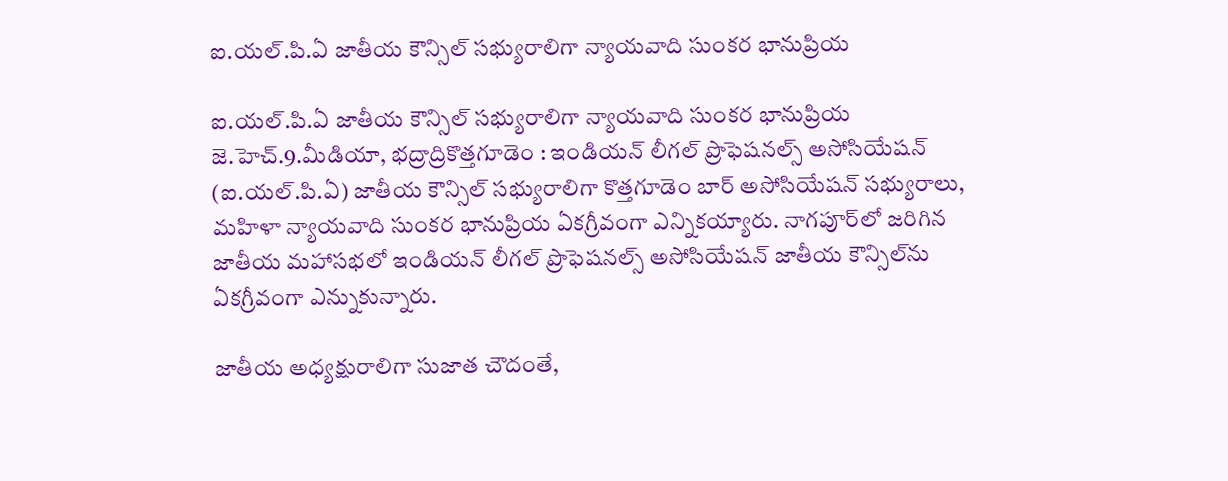ఐ.యల్.పి.ఏ జాతీయ కౌన్సిల్ సభ్యురాలిగా న్యాయవాది సుంకర భానుప్రియ

ఐ.యల్.పి.ఏ జాతీయ కౌన్సిల్ సభ్యురాలిగా న్యాయవాది సుంకర భానుప్రియ
జె.హెచ్.9.మీడియా, భద్రాద్రికొత్తగూడెం : ఇండియన్ లీగల్ ప్రొఫెషనల్స్ అసోసియేషన్ (ఐ.యల్.పి.ఏ) జాతీయ కౌన్సిల్ సభ్యురాలిగా కొత్తగూడెం బార్ అసోసియేషన్ సభ్యురాలు, మహిళా న్యాయవాది సుంకర భానుప్రియ ఏకగ్రీవంగా ఎన్నికయ్యారు. నాగపూర్‌లో జరిగిన జాతీయ మహాసభలో ఇండియన్ లీగల్ ప్రొఫెషనల్స్ అసోసియేషన్ జాతీయ కౌన్సిల్‌ను ఏకగ్రీవంగా ఎన్నుకున్నారు.

జాతీయ అధ్యక్షురాలిగా సుజాత చౌదంతే,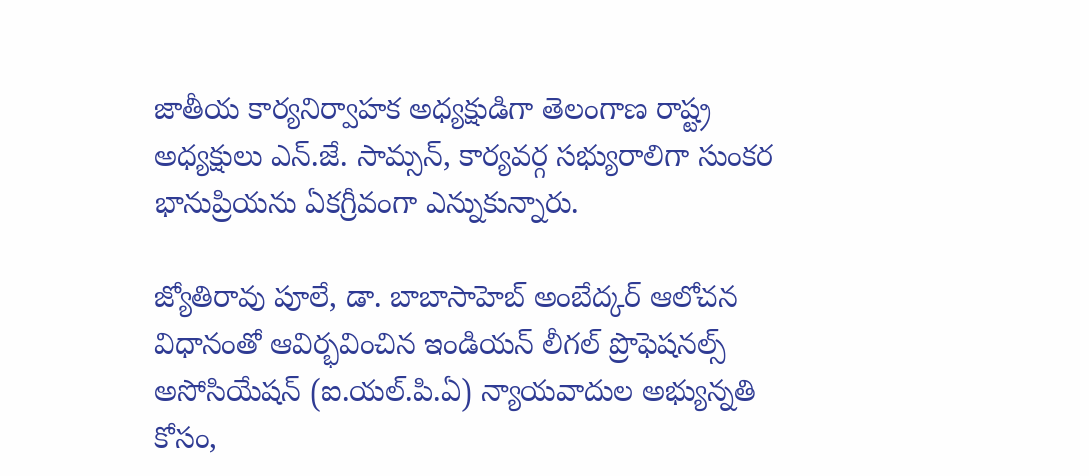జాతీయ కార్యనిర్వాహక అధ్యక్షుడిగా తెలంగాణ రాష్ట్ర అధ్యక్షులు ఎన్.జే. సామ్సన్, కార్యవర్గ సభ్యురాలిగా సుంకర భానుప్రియను ఏకగ్రీవంగా ఎన్నుకున్నారు.

జ్యోతిరావు పూలే, డా. బాబాసాహెబ్ అంబేద్కర్ ఆలోచన విధానంతో ఆవిర్భవించిన ఇండియన్ లీగల్ ప్రొఫెషనల్స్ అసోసియేషన్ (ఐ.యల్.పి.ఏ) న్యాయవాదుల అభ్యున్నతి కోసం,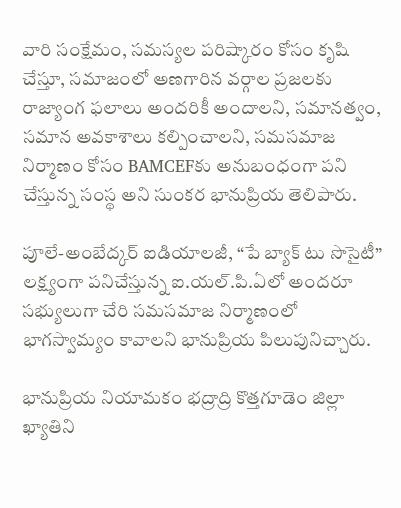వారి సంక్షేమం, సమస్యల పరిష్కారం కోసం కృషి చేస్తూ, సమాజంలో అణగారిన వర్గాల ప్రజలకు రాజ్యాంగ ఫలాలు అందరికీ అందాలని, సమానత్వం, సమాన అవకాశాలు కల్పించాలని, సమసమాజ నిర్మాణం కోసం BAMCEFకు అనుబంధంగా పని చేస్తున్న సంస్థ అని సుంకర భానుప్రియ తెలిపారు.

పూలే-అంబేద్కర్ ఐడియాలజీ, “పే బ్యాక్ టు సొసైటీ” లక్ష్యంగా పనిచేస్తున్న ఐ.యల్.పి.ఏలో అందరూ సభ్యులుగా చేరి సమసమాజ నిర్మాణంలో భాగస్వామ్యం కావాలని భానుప్రియ పిలుపునిచ్చారు.

భానుప్రియ నియామకం భద్రాద్రి కొత్తగూడెం జిల్లా ఖ్యాతిని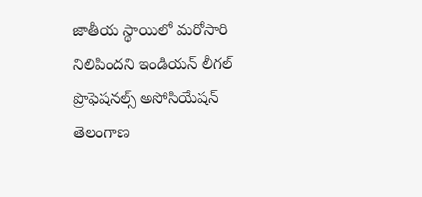జాతీయ స్థాయిలో మరోసారి నిలిపిందని ఇండియన్ లీగల్ ప్రొఫెషనల్స్ అసోసియేషన్ తెలంగాణ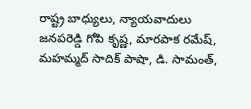రాష్ట్ర బాధ్యులు, న్యాయవాదులు జనపరెడ్డి గోపి కృష్ణ, మారపాక రమేష్, మహమ్మద్ సాదిక్ పాషా, డి. సామంత్,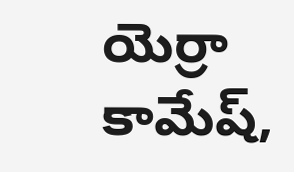యెర్రా కామేష్,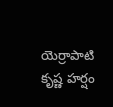యెర్రాపాటి కృష్ణ హర్షం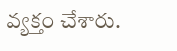వ్యక్తం చేశారు.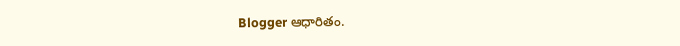Blogger ఆధారితం.